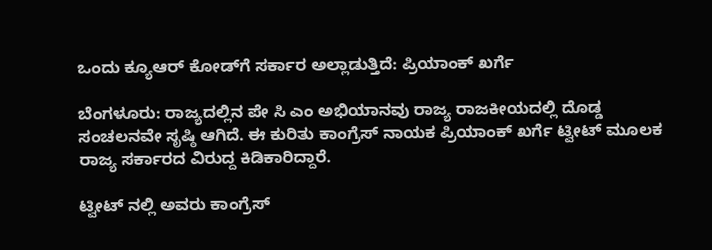ಒಂದು ಕ್ಯೂಆರ್ ಕೋಡ್‌ಗೆ ಸರ್ಕಾರ ಅಲ್ಲಾಡುತ್ತಿದೆ: ಪ್ರಿಯಾಂಕ್‌ ಖರ್ಗೆ

ಬೆಂಗಳೂರು: ರಾಜ್ಯದಲ್ಲಿನ ಪೇ ಸಿ ಎಂ ಅಭಿಯಾನವು ರಾಜ್ಯ ರಾಜಕೀಯದಲ್ಲಿ ದೊಡ್ಡ ಸಂಚಲನವೇ ಸೃಷ್ಠಿ ಆಗಿದೆ. ಈ ಕುರಿತು ಕಾಂಗ್ರೆಸ್‌ ನಾಯಕ ಪ್ರಿಯಾಂಕ್‌ ಖರ್ಗೆ ಟ್ವೀಟ್‌ ಮೂಲಕ ರಾಜ್ಯ ಸರ್ಕಾರದ ವಿರುದ್ದ ಕಿಡಿಕಾರಿದ್ದಾರೆ.

ಟ್ವೀಟ್‌ ನಲ್ಲಿ ಅವರು ಕಾಂಗ್ರೆಸ್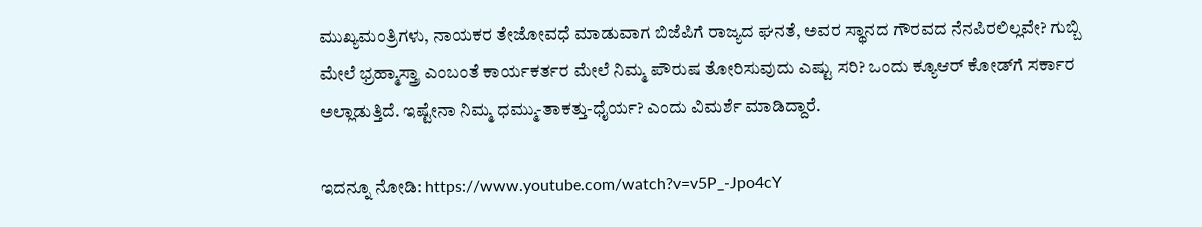ಮುಖ್ಯಮಂತ್ರಿಗಳು, ನಾಯಕರ ತೇಜೋವಧೆ ಮಾಡುವಾಗ ಬಿಜೆಪಿಗೆ ರಾಜ್ಯದ ಘನತೆ, ಅವರ ಸ್ಥಾನದ ಗೌರವದ ನೆನಪಿರಲಿಲ್ಲವೇ? ಗುಬ್ಬಿ ಮೇಲೆ ಭ್ರಹ್ಮಾಸ್ತ್ರಾ ಎಂಬಂತೆ ಕಾರ್ಯಕರ್ತರ ಮೇಲೆ ನಿಮ್ಮ ಪೌರುಷ ತೋರಿಸುವುದು ಎಷ್ಟು ಸರಿ? ಒಂದು ಕ್ಯೂಆರ್ ಕೋಡ್‌ಗೆ ಸರ್ಕಾರ ಅಲ್ಲಾಡುತ್ತಿದೆ. ಇಷ್ಟೇನಾ ನಿಮ್ಮ ಧಮ್ಮು-ತಾಕತ್ತು-ಧೈರ್ಯ? ಎಂದು ವಿಮರ್ಶೆ ಮಾಡಿದ್ದಾರೆ.

ಇದನ್ನೂ ನೋಡಿ: https://www.youtube.com/watch?v=v5P_-Jpo4cY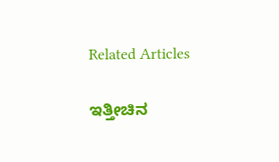Related Articles

ಇತ್ತೀಚಿನ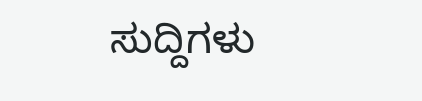ಸುದ್ದಿಗಳು